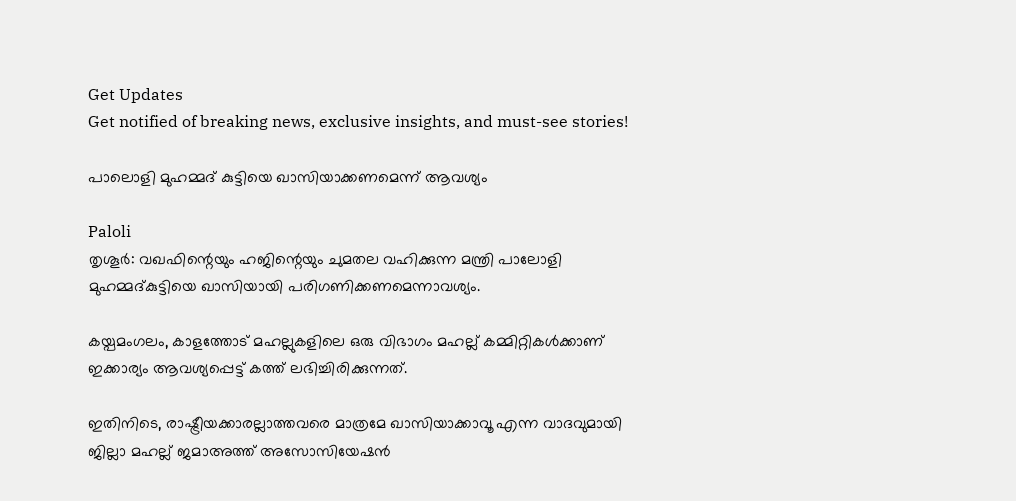Get Updates
Get notified of breaking news, exclusive insights, and must-see stories!

പാലൊളി മുഹമ്മദ് കുട്ടിയെ ഖാസിയാക്കണമെന്ന് ആവശ്യം

Paloli
തൃശൂര്‍: വഖഫിന്റെയും ഹജിന്റെയും ചുമതല വഹിക്കുന്ന മന്ത്രി പാലോളി മുഹമ്മദ്കുട്ടിയെ ഖാസിയായി പരിഗണിക്കണമെന്നാവശ്യം.

കയ്പമംഗലം, കാളത്തോട് മഹല്ലുകളിലെ ഒരു വിഭാഗം മഹല്ല് കമ്മിറ്റികള്‍ക്കാണ് ഇക്കാര്യം ആവശ്യപ്പെട്ട് കത്ത് ലഭിച്ചിരിക്കുന്നത്.

ഇതിനിടെ, രാഷ്ട്രീയക്കാരല്ലാത്തവരെ മാത്രമേ ഖാസിയാക്കാവൂ എന്ന വാദവുമായി ജില്ലാ മഹല്ല് ജമാഅത്ത് അസോസിയേഷന്‍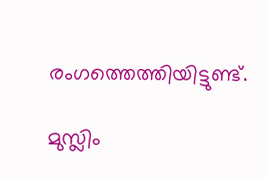രംഗത്തെത്തിയിട്ടുണ്ട്.

മുസ്ലിം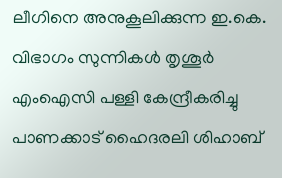ലീഗിനെ അനുകൂലിക്കുന്ന ഇ.കെ. വിഭാഗം സുന്നികള്‍ തൃശൂര്‍ എംഐസി പള്ളി കേന്ദ്രീകരിച്ചു പാണക്കാട് ഹൈദരലി ശിഹാബ്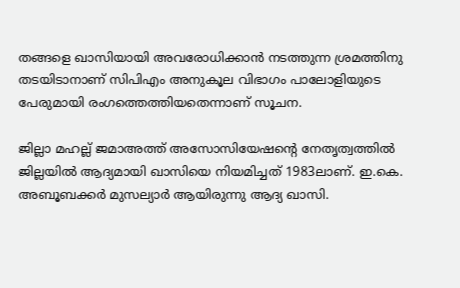തങ്ങളെ ഖാസിയായി അവരോധിക്കാന്‍ നടത്തുന്ന ശ്രമത്തിനു തടയിടാനാണ് സിപിഎം അനുകൂല വിഭാഗം പാലോളിയുടെ പേരുമായി രംഗത്തെത്തിയതെന്നാണ് സൂചന.

ജില്ലാ മഹല്ല് ജമാഅത്ത് അസോസിയേഷന്റെ നേതൃത്വത്തില്‍ ജില്ലയില്‍ ആദ്യമായി ഖാസിയെ നിയമിച്ചത് 1983ലാണ്. ഇ.കെ. അബൂബക്കര്‍ മുസല്യാര്‍ ആയിരുന്നു ആദ്യ ഖാസി.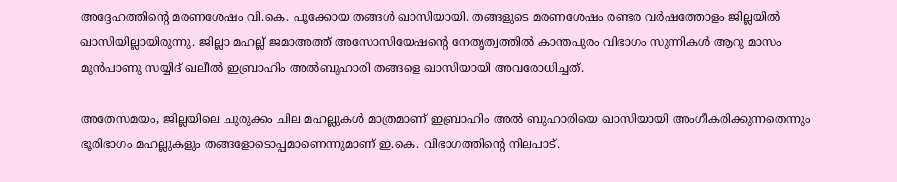അദ്ദേഹത്തിന്റെ മരണശേഷം വി.കെ. പൂക്കോയ തങ്ങള്‍ ഖാസിയായി. തങ്ങളുടെ മരണശേഷം രണ്ടര വര്‍ഷത്തോളം ജില്ലയില്‍ ഖാസിയില്ലായിരുന്നു. ജില്ലാ മഹല്ല് ജമാഅത്ത് അസോസിയേഷന്റെ നേതൃത്വത്തില്‍ കാന്തപുരം വിഭാഗം സുന്നികള്‍ ആറു മാസം മുന്‍പാണു സയ്യിദ് ഖലീല്‍ ഇബ്രാഹിം അല്‍ബുഹാരി തങ്ങളെ ഖാസിയായി അവരോധിച്ചത്.

അതേസമയം, ജില്ലയിലെ ചുരുക്കം ചില മഹല്ലുകള്‍ മാത്രമാണ് ഇബ്രാഹിം അല്‍ ബുഹാരിയെ ഖാസിയായി അംഗീകരിക്കുന്നതെന്നും ഭൂരിഭാഗം മഹല്ലുകളും തങ്ങളോടൊപ്പമാണെന്നുമാണ് ഇ.കെ. വിഭാഗത്തിന്റെ നിലപാട്.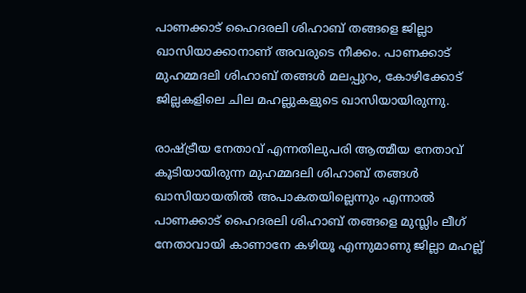പാണക്കാട് ഹൈദരലി ശിഹാബ് തങ്ങളെ ജില്ലാ ഖാസിയാക്കാനാണ് അവരുടെ നീക്കം. പാണക്കാട് മുഹമ്മദലി ശിഹാബ് തങ്ങള്‍ മലപ്പുറം, കോഴിക്കോട് ജില്ലകളിലെ ചില മഹല്ലുകളുടെ ഖാസിയായിരുന്നു.

രാഷ്ട്രീയ നേതാവ് എന്നതിലുപരി ആത്മീയ നേതാവ് കൂടിയായിരുന്ന മുഹമ്മദലി ശിഹാബ് തങ്ങള്‍ ഖാസിയായതില്‍ അപാകതയില്ലെന്നും എന്നാല്‍ പാണക്കാട് ഹൈദരലി ശിഹാബ് തങ്ങളെ മുസ്ലിം ലീഗ് നേതാവായി കാണാനേ കഴിയൂ എന്നുമാണു ജില്ലാ മഹല്ല്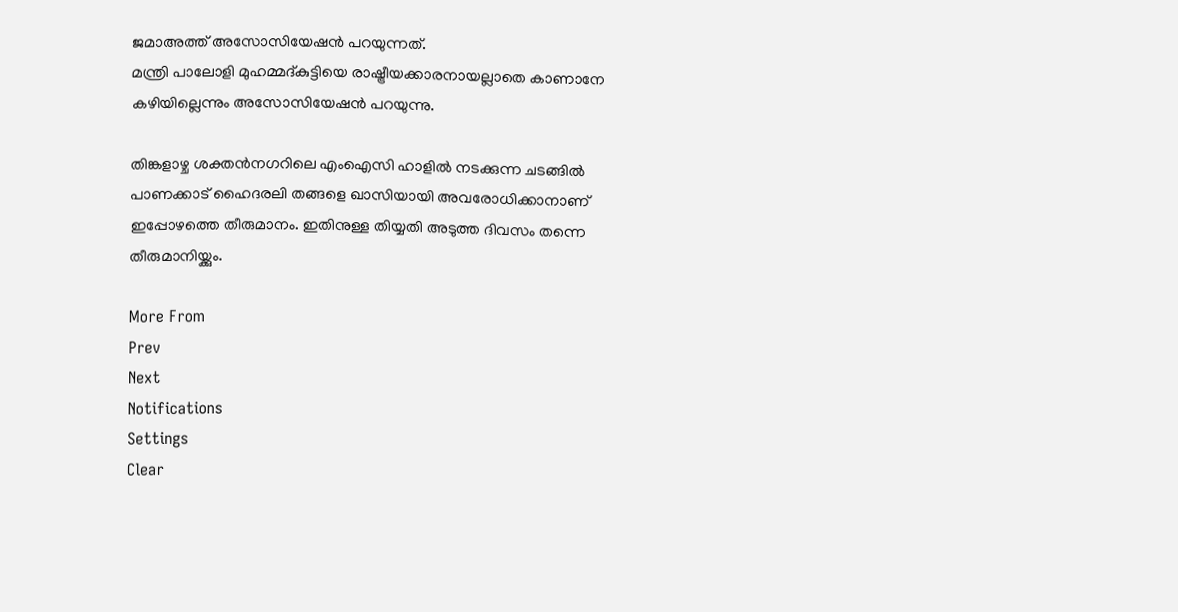ജമാഅത്ത് അസോസിയേഷന്‍ പറയുന്നത്.
മന്ത്രി പാലോളി മുഹമ്മദ്കുട്ടിയെ രാഷ്ട്രീയക്കാരനായല്ലാതെ കാണാനേ കഴിയില്ലെന്നും അസോസിയേഷന്‍ പറയുന്നു.

തിങ്കളാഴ്ച ശക്തന്‍നഗറിലെ എംഐസി ഹാളില്‍ നടക്കുന്ന ചടങ്ങില്‍ പാണക്കാട് ഹൈദരലി തങ്ങളെ ഖാസിയായി അവരോധിക്കാനാണ് ഇപ്പോഴത്തെ തീരുമാനം. ഇതിനുള്ള തിയ്യതി അടുത്ത ദിവസം തന്നെ തീരുമാനിയ്ക്കും.

More From
Prev
Next
Notifications
Settings
Clear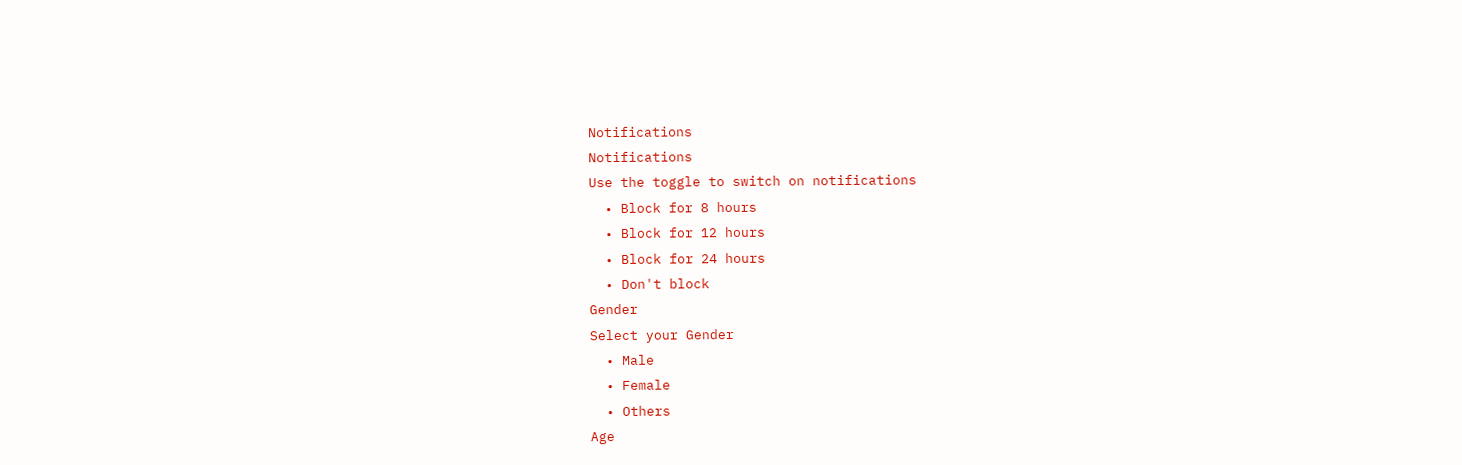Notifications
Notifications
Use the toggle to switch on notifications
  • Block for 8 hours
  • Block for 12 hours
  • Block for 24 hours
  • Don't block
Gender
Select your Gender
  • Male
  • Female
  • Others
Age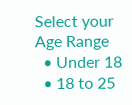Select your Age Range
  • Under 18
  • 18 to 25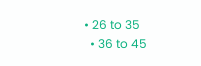• 26 to 35
  • 36 to 45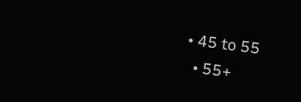• 45 to 55
  • 55+